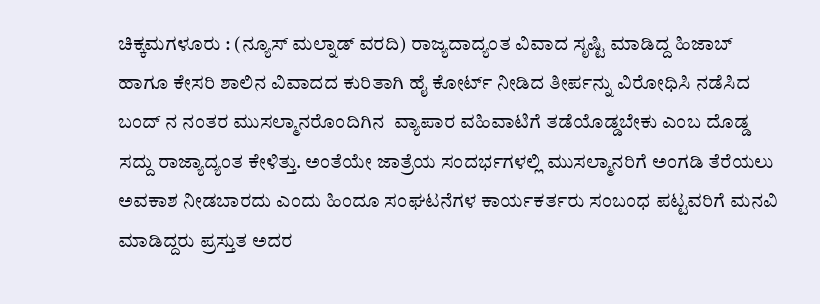ಚಿಕ್ಕಮಗಳೂರು : (ನ್ಯೂಸ್ ಮಲ್ನಾಡ್ ವರದಿ) ರಾಜ್ಯದಾದ್ಯಂತ ವಿವಾದ ಸೃಷ್ಟಿ ಮಾಡಿದ್ದ ಹಿಜಾಬ್ ಹಾಗೂ ಕೇಸರಿ ಶಾಲಿನ ವಿವಾದದ ಕುರಿತಾಗಿ ಹೈ ಕೋರ್ಟ್ ನೀಡಿದ ತೀರ್ಪನ್ನು ವಿರೋಧಿಸಿ ನಡೆಸಿದ ಬಂದ್ ನ ನಂತರ ಮುಸಲ್ಮಾನರೊಂದಿಗಿನ  ವ್ಯಾಪಾರ ವಹಿವಾಟಿಗೆ ತಡೆಯೊಡ್ಡಬೇಕು ಎಂಬ ದೊಡ್ಡ ಸದ್ದು ರಾಜ್ಯಾದ್ಯಂತ ಕೇಳಿತ್ತು. ಅಂತೆಯೇ ಜಾತ್ರೆಯ ಸಂದರ್ಭಗಳಲ್ಲಿ ಮುಸಲ್ಮಾನರಿಗೆ ಅಂಗಡಿ ತೆರೆಯಲು ಅವಕಾಶ ನೀಡಬಾರದು ಎಂದು ಹಿಂದೂ ಸಂಘಟನೆಗಳ ಕಾರ್ಯಕರ್ತರು ಸಂಬಂಧ ಪಟ್ಟವರಿಗೆ ಮನವಿ ಮಾಡಿದ್ದರು ಪ್ರಸ್ತುತ ಅದರ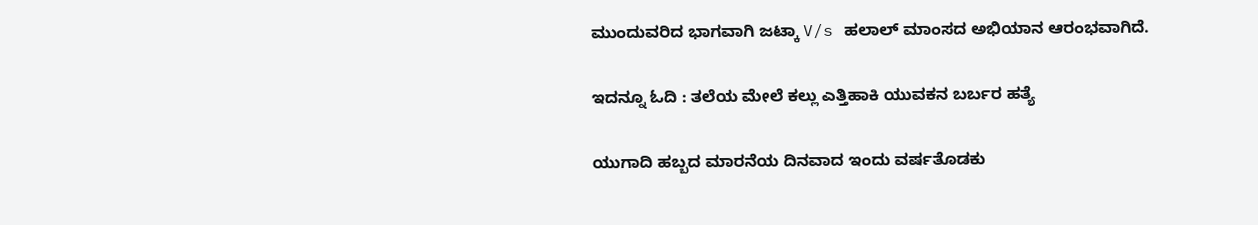ಮುಂದುವರಿದ ಭಾಗವಾಗಿ ಜಟ್ಕಾ V/s ಹಲಾಲ್ ಮಾಂಸದ ಅಭಿಯಾನ ಆರಂಭವಾಗಿದೆ.

ಇದನ್ನೂ ಓದಿ : ತಲೆಯ ಮೇಲೆ ಕಲ್ಲು ಎತ್ತಿಹಾಕಿ ಯುವಕನ ಬರ್ಬರ ಹತ್ಯೆ

ಯುಗಾದಿ ಹಬ್ಬದ ಮಾರನೆಯ ದಿನವಾದ ಇಂದು ವರ್ಷತೊಡಕು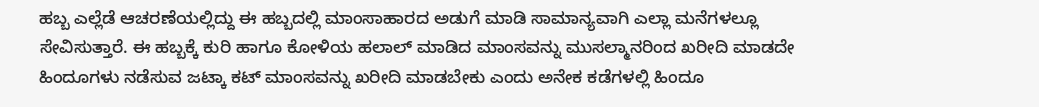ಹಬ್ಬ ಎಲ್ಲೆಡೆ ಆಚರಣೆಯಲ್ಲಿದ್ದು ಈ ಹಬ್ಬದಲ್ಲಿ ಮಾಂಸಾಹಾರದ ಅಡುಗೆ ಮಾಡಿ ಸಾಮಾನ್ಯವಾಗಿ ಎಲ್ಲಾ ಮನೆಗಳಲ್ಲೂ ಸೇವಿಸುತ್ತಾರೆ. ಈ ಹಬ್ಬಕ್ಕೆ ಕುರಿ ಹಾಗೂ ಕೋಳಿಯ ಹಲಾಲ್ ಮಾಡಿದ ಮಾಂಸವನ್ನು ಮುಸಲ್ಮಾನರಿಂದ ಖರೀದಿ ಮಾಡದೇ ಹಿಂದೂಗಳು ನಡೆಸುವ ಜಟ್ಕಾ ಕಟ್ ಮಾಂಸವನ್ನು ಖರೀದಿ ಮಾಡಬೇಕು ಎಂದು ಅನೇಕ ಕಡೆಗಳಲ್ಲಿ ಹಿಂದೂ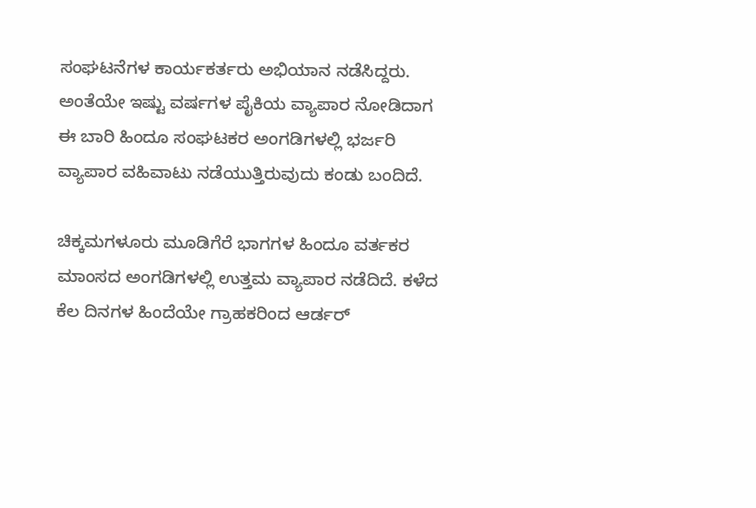ಸಂಘಟನೆಗಳ ಕಾರ್ಯಕರ್ತರು ಅಭಿಯಾನ ನಡೆಸಿದ್ದರು. ಅಂತೆಯೇ ಇಷ್ಟು ವರ್ಷಗಳ ಪೈಕಿಯ ವ್ಯಾಪಾರ ನೋಡಿದಾಗ ಈ ಬಾರಿ ಹಿಂದೂ ಸಂಘಟಕರ ಅಂಗಡಿಗಳಲ್ಲಿ ಭರ್ಜರಿ ವ್ಯಾಪಾರ ವಹಿವಾಟು ನಡೆಯುತ್ತಿರುವುದು ಕಂಡು ಬಂದಿದೆ.

ಚಿಕ್ಕಮಗಳೂರು ಮೂಡಿಗೆರೆ ಭಾಗಗಳ ಹಿಂದೂ ವರ್ತಕರ ಮಾಂಸದ ಅಂಗಡಿಗಳಲ್ಲಿ ಉತ್ತಮ ವ್ಯಾಪಾರ ನಡೆದಿದೆ. ಕಳೆದ ಕೆಲ ದಿನಗಳ ಹಿಂದೆಯೇ ಗ್ರಾಹಕರಿಂದ ಆರ್ಡರ್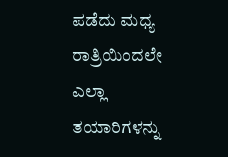ಪಡೆದು ಮಧ್ಯ ರಾತ್ರಿಯಿಂದಲೇ ಎಲ್ಲಾ ತಯಾರಿಗಳನ್ನು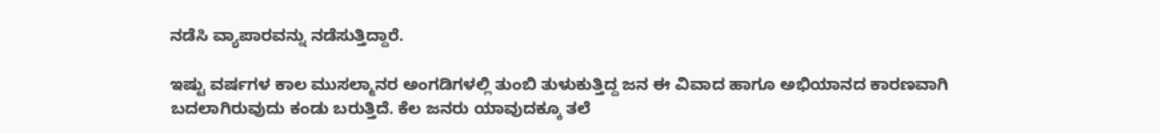ನಡೆಸಿ ವ್ಯಾಪಾರವನ್ನು ನಡೆಸುತ್ತಿದ್ದಾರೆ.

ಇಷ್ಟು ವರ್ಷಗಳ ಕಾಲ ಮುಸಲ್ಮಾನರ ಅಂಗಡಿಗಳಲ್ಲಿ ತುಂಬಿ ತುಳುಕುತ್ತಿದ್ದ ಜನ ಈ ವಿವಾದ ಹಾಗೂ ಅಭಿಯಾನದ ಕಾರಣವಾಗಿ ಬದಲಾಗಿರುವುದು ಕಂಡು ಬರುತ್ತಿದೆ. ಕೆಲ ಜನರು ಯಾವುದಕ್ಕೂ ತಲೆ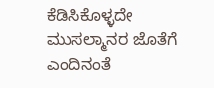ಕೆಡಿಸಿಕೊಳ್ಳದೇ ಮುಸಲ್ಮಾನರ ಜೊತೆಗೆ ಎಂದಿನಂತೆ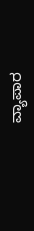ವ್ಯಾಪಾರ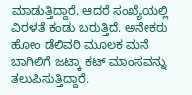ಮಾಡುತ್ತಿದ್ದಾರೆ. ಆದರೆ ಸಂಖ್ಯೆಯಲ್ಲಿ  ವಿರಳತೆ ಕಂಡು ಬರುತ್ತಿದೆ. ಅನೇಕರು ಹೋಂ ಡೆಲಿವರಿ ಮೂಲಕ ಮನೆ ಬಾಗಿಲಿಗೆ ಜಟ್ಕಾ ಕಟ್ ಮಾಂಸವನ್ನು ತಲುಪಿಸುತ್ತಿದ್ದಾರೆ.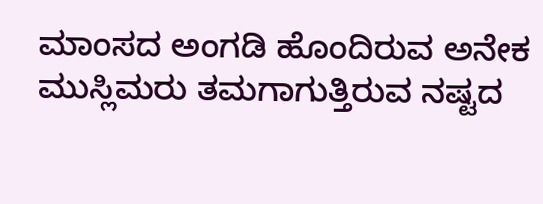ಮಾಂಸದ ಅಂಗಡಿ ಹೊಂದಿರುವ ಅನೇಕ ಮುಸ್ಲಿಮರು ತಮಗಾಗುತ್ತಿರುವ ನಷ್ಟದ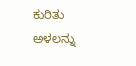ಕುರಿತು ಅಳಲನ್ನು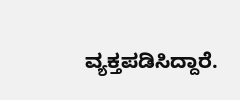ವ್ಯಕ್ತಪಡಿಸಿದ್ದಾರೆ.